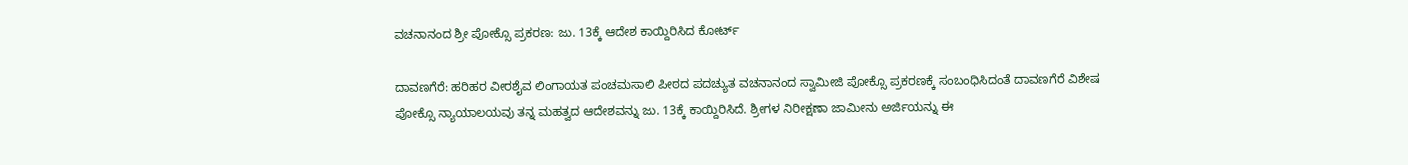ವಚನಾನಂದ ಶ್ರೀ ಪೋಕ್ಸೊ ಪ್ರಕರಣ: ಜು. 13ಕ್ಕೆ ಆದೇಶ ಕಾಯ್ದಿರಿಸಿದ ಕೋರ್ಟ್

ದಾವಣಗೆರೆ: ಹರಿಹರ ವೀರಶೈವ ಲಿಂಗಾಯತ ಪಂಚಮಸಾಲಿ ಪೀಠದ ಪದಚ್ಯುತ ವಚನಾನಂದ ಸ್ವಾಮೀಜಿ ಪೋಕ್ಸೊ ಪ್ರಕರಣಕ್ಕೆ ಸಂಬಂಧಿಸಿದಂತೆ ದಾವಣಗೆರೆ ವಿಶೇಷ ಪೋಕ್ಸೊ ನ್ಯಾಯಾಲಯವು ತನ್ನ ಮಹತ್ವದ ಆದೇಶವನ್ನು ಜು. 13ಕ್ಕೆ ಕಾಯ್ದಿರಿಸಿದೆ. ಶ್ರೀಗಳ ನಿರೀಕ್ಷಣಾ ಜಾಮೀನು ಅರ್ಜಿಯನ್ನು ಈ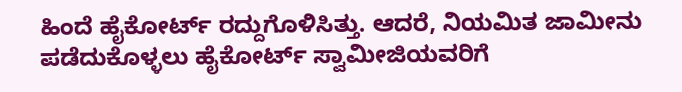ಹಿಂದೆ ಹೈಕೋರ್ಟ್ ರದ್ದುಗೊಳಿಸಿತ್ತು. ಆದರೆ, ನಿಯಮಿತ ಜಾಮೀನು ಪಡೆದುಕೊಳ್ಳಲು ಹೈಕೋರ್ಟ್ ಸ್ವಾಮೀಜಿಯವರಿಗೆ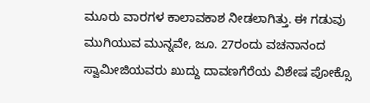ಮೂರು ವಾರಗಳ ಕಾಲಾವಕಾಶ ನೀಡಲಾಗಿತ್ತು. ಈ ಗಡುವು ಮುಗಿಯುವ ಮುನ್ನವೇ, ಜೂ. 27ರಂದು ವಚನಾನಂದ ಸ್ವಾಮೀಜಿಯವರು ಖುದ್ದು ದಾವಣಗೆರೆಯ ವಿಶೇಷ ಪೋಕ್ಸೊ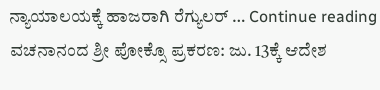ನ್ಯಾಯಾಲಯಕ್ಕೆ ಹಾಜರಾಗಿ ರೆಗ್ಯುಲರ್ … Continue reading ವಚನಾನಂದ ಶ್ರೀ ಪೋಕ್ಸೊ ಪ್ರಕರಣ: ಜು. 13ಕ್ಕೆ ಆದೇಶ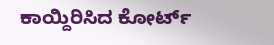ಕಾಯ್ದಿರಿಸಿದ ಕೋರ್ಟ್